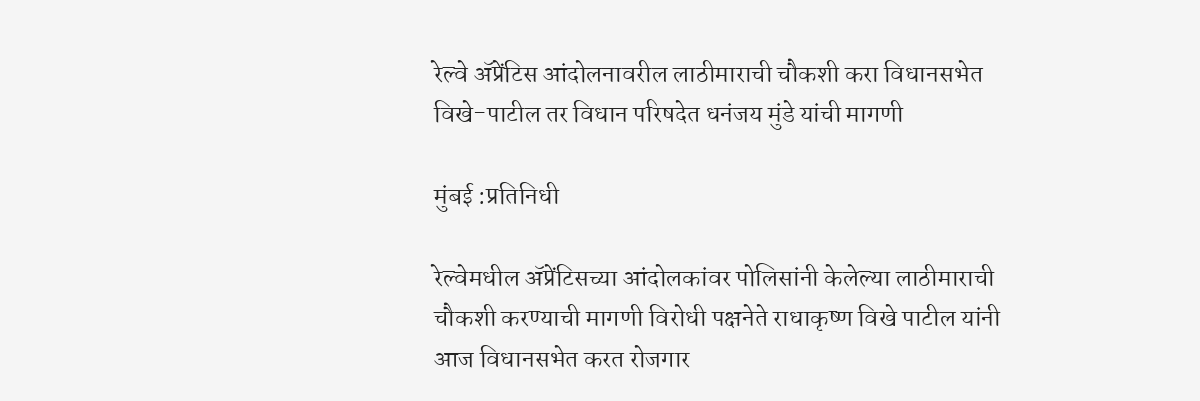रेल्वे ॲप्रेंटिस आंदोलनावरील लाठीमाराची चौकशी करा विधानसभेत विखे-पाटील तर विधान परिषदेत धनंजय मुंडे यांची मागणी

मुंबई :प्रतिनिधी

रेल्वेमधील ॲप्रेंटिसच्या आंदोलकांवर पोलिसांनी केलेल्या लाठीमाराची चौकशी करण्याची मागणी विरोधी पक्षनेते राधाकृष्ण विखे पाटील यांनी आज विधानसभेत करत रोजगार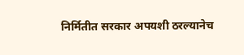निर्मितीत सरकार अपयशी ठरल्यानेच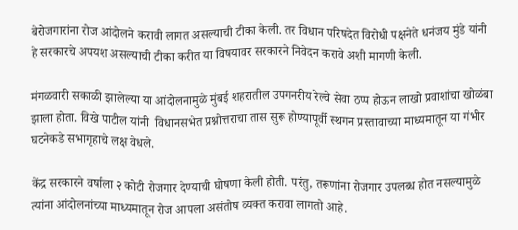बेरोजगारांना रोज आंदोलने करावी लागत असल्याची टीका केली. तर विधान परिषदेत विरोधी पक्षनेते धनंजय मुंडे यांनी हे सरकारचे अपयश असल्याची टीका करीत या विषयावर सरकारने निवेदन करावे अशी मागणी केली.

मंगळवारी सकाळी झालेल्या या आंदोलनामुळे मुंबई शहरातील उपगनरीय रेल्वे सेवा ठप्प होऊन लाखो प्रवाशांचा खोळंबा झाला होता. विखे पाटील यांनी  विधानसभेत प्रश्नोत्तराचा तास सुरू होण्यापूर्वी स्थगन प्रस्तावाच्या माध्यमातून या गंभीर घटनेकडे सभागृहाचे लक्ष वेधले.

केंद्र सरकारने वर्षाला २ कोटी रोजगार देण्याची घोषणा केली होती. परंतु, तरूणांना रोजगार उपलब्ध होत नसल्यामुळे त्यांना आंदोलनांच्या माध्यमातून रोज आपला असंतोष व्यक्त करावा लागतो आहे.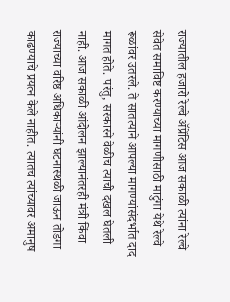राज्यातील हजारो रेल्वे ॲप्रेंटिस आज सकाळी त्यांना रेल्वे सेवेत समाविष्ट करण्याच्या मागणीसाठी माटुंगा येथे रेल्वे रूळांवर उतरले. ते सातत्याने आपल्या मागण्यांसंदर्भात दाद मागत होते. परंतु, सरकारने वेळीच त्याची दखल घेतली नाही. आज सकाळी आंदोलन झाल्यानंतरही मंत्री किंवा राज्याच्या वरिष्ठ अधिकाऱ्यांनी घटनास्थळी जाऊन तोडगा काढण्याचे प्रयत्न केले नाहीत. त्यातच त्यांच्यावर अमानुष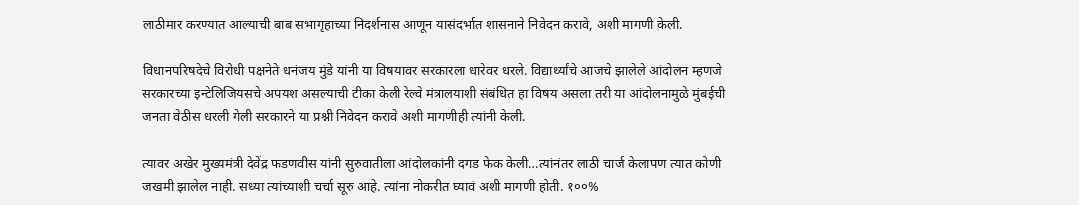लाठीमार करण्यात आल्याची बाब सभागृहाच्या निदर्शनास आणून यासंदर्भात शासनाने निवेदन करावे, अशी मागणी केली.

विधानपरिषदेचे विरोधी पक्षनेते धनंजय मुंडे यांनी या विषयावर सरकारला धारेवर धरले. विद्यार्थ्यांचे आजचे झालेले आंदोलन म्हणजे सरकारच्या इन्टेलिजियसचे अपयश असल्याची टीका केली रेल्वे मंत्रालयाशी संबंधित हा विषय असला तरी या आंदोलनामुळे मुंबईची जनता वेठीस धरली गेली सरकारने या प्रश्नी निवेदन करावे अशी मागणीही त्यांनी केली.

त्यावर अखेर मुख्यमंत्री देवेंद्र फडणवीस यांनी सुरुवातीला आंदोलकांनी दगड फेक केली…त्यांनंतर लाठी चार्ज केलापण त्यात कोणी जखमी झालेल नाही. सध्या त्यांच्याशी चर्चा सूरु आहे. त्यांना नोकरीत घ्यावं अशी मागणी होती. १००%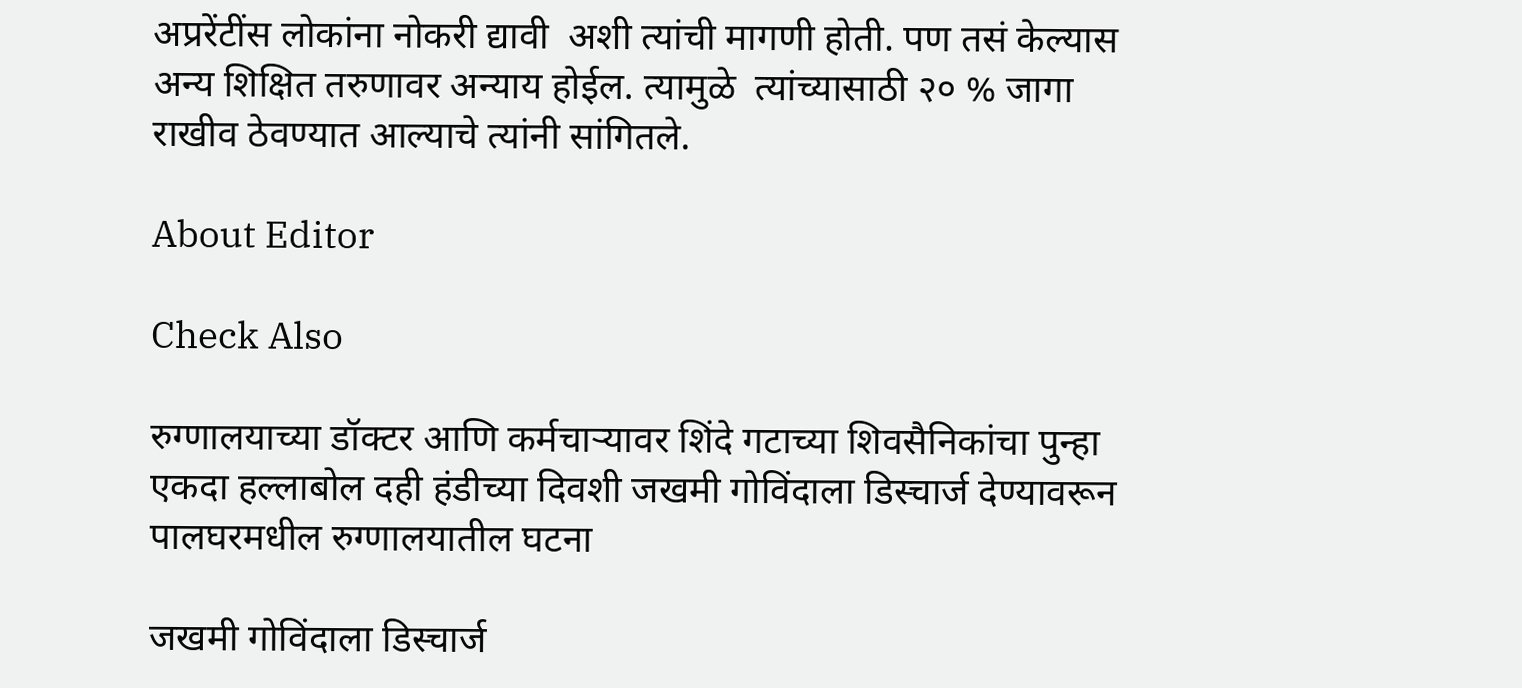अप्ररेंटींस लोकांना नोकरी द्यावी  अशी त्यांची मागणी होती. पण तसं केल्यास अन्य शिक्षित तरुणावर अन्याय होईल. त्यामुळे  त्यांच्यासाठी २० % जागा राखीव ठेवण्यात आल्याचे त्यांनी सांगितले.

About Editor

Check Also

रुग्णालयाच्या डॉक्टर आणि कर्मचाऱ्यावर शिंदे गटाच्या शिवसैनिकांचा पुन्हा एकदा हल्लाबोल दही हंडीच्या दिवशी जखमी गोविंदाला डिस्चार्ज देण्यावरून पालघरमधील रुग्णालयातील घटना

जखमी गोविंदाला डिस्चार्ज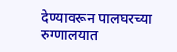देण्यावरून पालघरच्या रुग्णालयात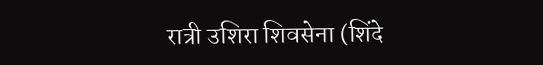रात्री उशिरा शिवसेना (शिंदे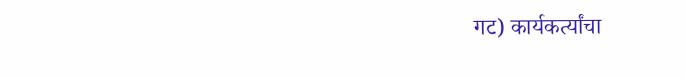गट) कार्यकर्त्यांचा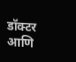डॉक्टर आणि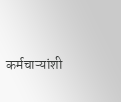कर्मचाऱ्यांशी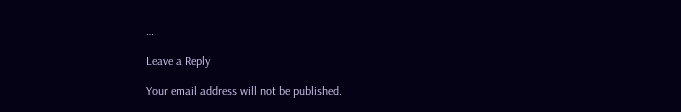…

Leave a Reply

Your email address will not be published.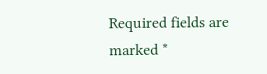Required fields are marked *